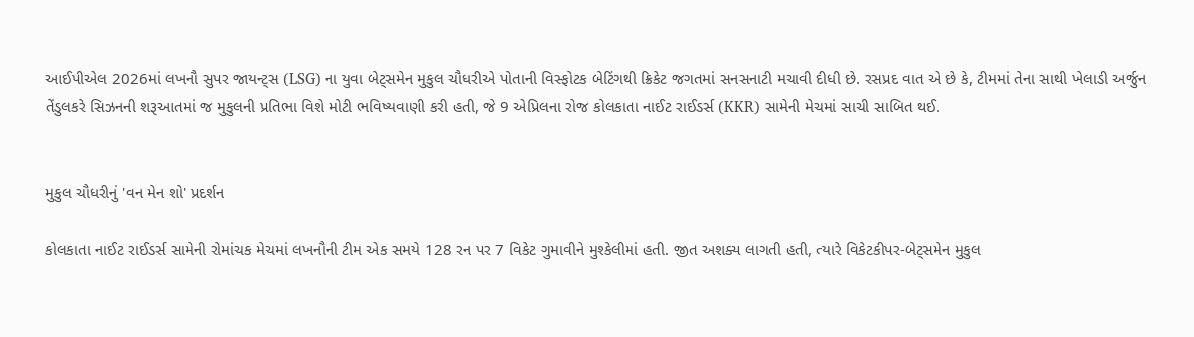આઈપીએલ 2026માં લખનૌ સુપર જાયન્ટ્સ (LSG) ના યુવા બેટ્સમેન મુકુલ ચૌધરીએ પોતાની વિસ્ફોટક બેટિંગથી ક્રિકેટ જગતમાં સનસનાટી મચાવી દીધી છે. રસપ્રદ વાત એ છે કે, ટીમમાં તેના સાથી ખેલાડી અર્જુન તેંડુલકરે સિઝનની શરૂઆતમાં જ મુકુલની પ્રતિભા વિશે મોટી ભવિષ્યવાણી કરી હતી, જે 9 એપ્રિલના રોજ કોલકાતા નાઈટ રાઈડર્સ (KKR) સામેની મેચમાં સાચી સાબિત થઈ.


મુકુલ ચૌધરીનું 'વન મેન શો' પ્રદર્શન

કોલકાતા નાઈટ રાઈડર્સ સામેની રોમાંચક મેચમાં લખનૌની ટીમ એક સમયે 128 રન પર 7 વિકેટ ગુમાવીને મુશ્કેલીમાં હતી. જીત અશક્ય લાગતી હતી, ત્યારે વિકેટકીપર-બેટ્સમેન મુકુલ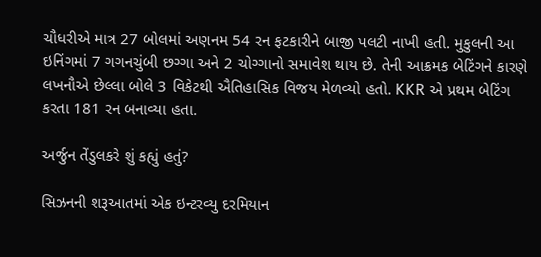ચૌધરીએ માત્ર 27 બોલમાં અણનમ 54 રન ફટકારીને બાજી પલટી નાખી હતી. મુકુલની આ ઇનિંગમાં 7 ગગનચુંબી છગ્ગા અને 2 ચોગ્ગાનો સમાવેશ થાય છે. તેની આક્રમક બેટિંગને કારણે લખનૌએ છેલ્લા બોલે 3 વિકેટથી ઐતિહાસિક વિજય મેળવ્યો હતો. KKR એ પ્રથમ બેટિંગ કરતા 181 રન બનાવ્યા હતા.

અર્જુન તેંડુલકરે શું કહ્યું હતું?

સિઝનની શરૂઆતમાં એક ઇન્ટરવ્યુ દરમિયાન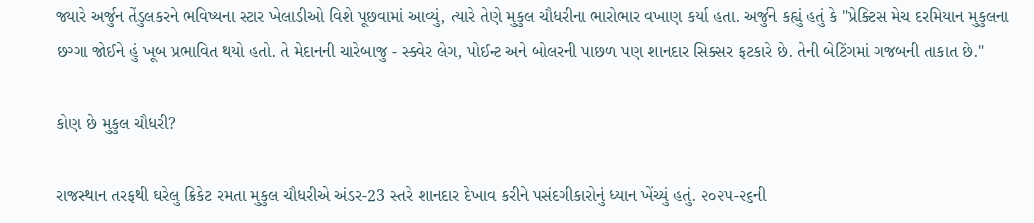જ્યારે અર્જુન તેંડુલકરને ભવિષ્યના સ્ટાર ખેલાડીઓ વિશે પૂછવામાં આવ્યું, ત્યારે તેણે મુકુલ ચૌધરીના ભારોભાર વખાણ કર્યા હતા. અર્જુને કહ્યું હતું કે "પ્રેક્ટિસ મેચ દરમિયાન મુકુલના છગ્ગા જોઈને હું ખૂબ પ્રભાવિત થયો હતો. તે મેદાનની ચારેબાજુ - સ્ક્વેર લેગ, પોઈન્ટ અને બોલરની પાછળ પણ શાનદાર સિક્સર ફટકારે છે. તેની બેટિંગમાં ગજબની તાકાત છે."

કોણ છે મુકુલ ચૌધરી?

રાજસ્થાન તરફથી ઘરેલુ ક્રિકેટ રમતા મુકુલ ચૌધરીએ અંડર-23 સ્તરે શાનદાર દેખાવ કરીને પસંદગીકારોનું ધ્યાન ખેંચ્યું હતું. ૨૦૨૫-૨૬ની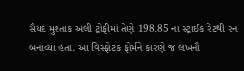સૈયદ મુશ્તાક અલી ટ્રોફીમાં તેણે 198.85 ના સ્ટ્રાઈક રેટથી રન બનાવ્યા હતા. આ વિસ્ફોટક ફોર્મને કારણે જ લખનૌ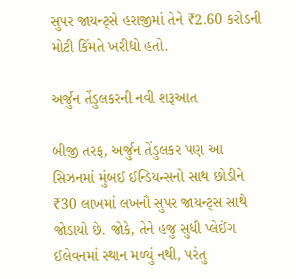સુપર જાયન્ટ્સે હરાજીમાં તેને ₹2.60 કરોડની મોટી કિંમતે ખરીદ્યો હતો.

અર્જુન તેંડુલકરની નવી શરૂઆત

બીજી તરફ, અર્જુન તેંડુલકર પણ આ સિઝનમાં મુંબઈ ઈન્ડિયન્સનો સાથ છોડીને ₹30 લાખમાં લખનૌ સુપર જાયન્ટ્સ સાથે જોડાયો છે. જોકે, તેને હજુ સુધી પ્લેઈંગ ઈલેવનમાં સ્થાન મળ્યું નથી, પરંતુ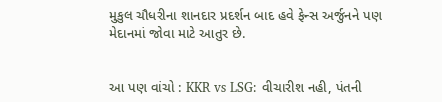મુકુલ ચૌધરીના શાનદાર પ્રદર્શન બાદ હવે ફેન્સ અર્જુનને પણ મેદાનમાં જોવા માટે આતુર છે.


આ પણ વાંચો : KKR vs LSG: વીચારીશ નહી, પંતની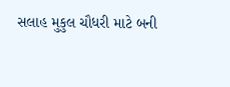સલાહ મુકુલ ચૌધરી માટે બની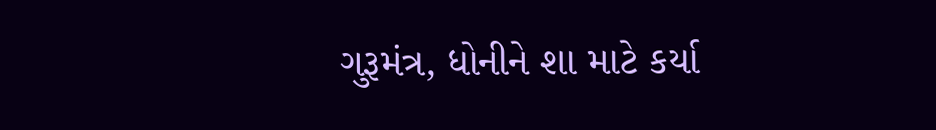ગુરૂમંત્ર, ધોનીને શા માટે કર્યા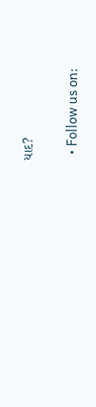યાદ?

  • Follow us on: